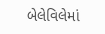બેલેવિલેમાં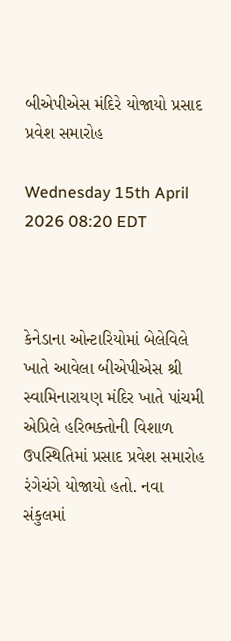બીએપીએસ મંદિરે યોજાયો પ્રસાદ પ્રવેશ સમારોહ

Wednesday 15th April 2026 08:20 EDT



કેનેડાના ઓન્ટારિયોમાં બેલેવિલે ખાતે આવેલા બીએપીએસ શ્રી સ્વામિનારાયણ મંદિર ખાતે પાંચમી  એપ્રિલે હરિભક્તોની વિશાળ ઉપસ્થિતિમાં પ્રસાદ પ્રવેશ સમારોહ રંગેચંગે યોજાયો હતો. નવા સંકુલમાં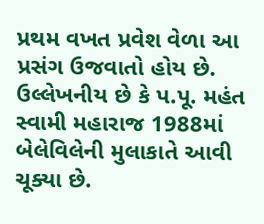પ્રથમ વખત પ્રવેશ વેળા આ પ્રસંગ ઉજવાતો હોય છે. ઉલ્લેખનીય છે કે પ.પૂ. મહંત સ્વામી મહારાજ 1988માં બેલેવિલેની મુલાકાતે આવી ચૂક્યા છે.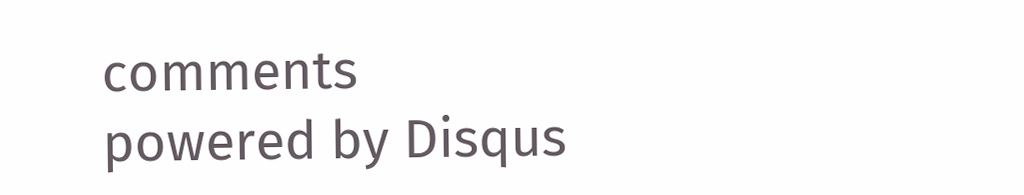comments powered by Disqus